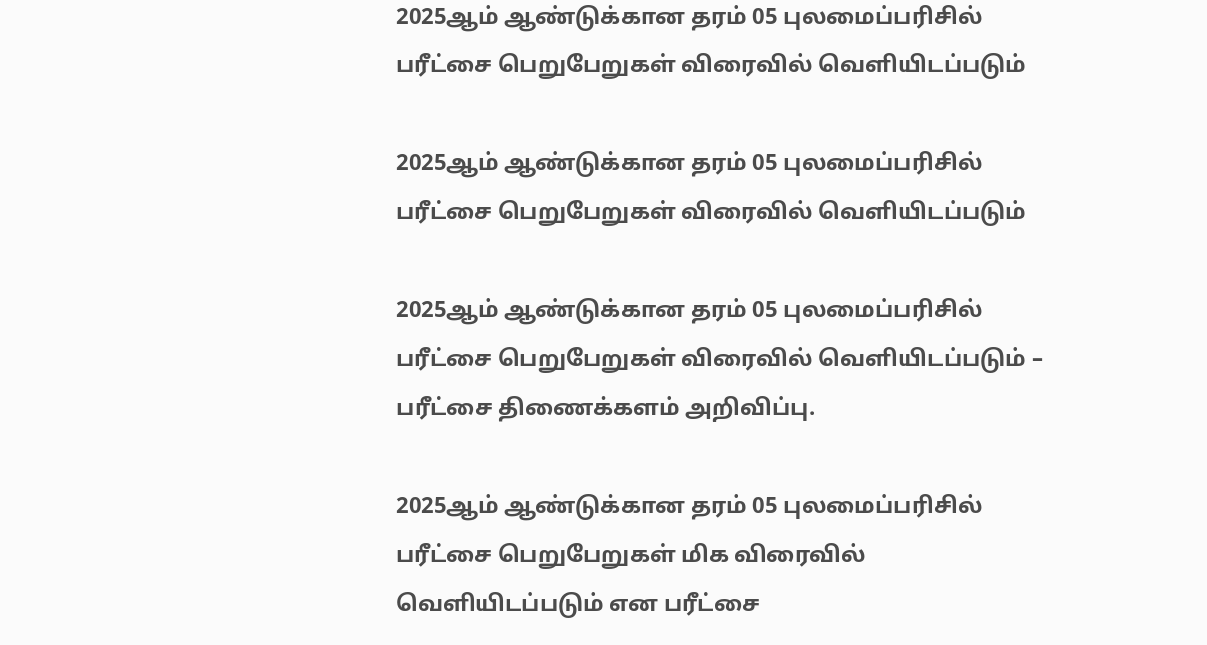2025ஆம் ஆண்டுக்கான தரம் 05 புலமைப்பரிசில் பரீட்சை பெறுபேறுகள் விரைவில் வௌியிடப்படும்

2025ஆம் ஆண்டுக்கான தரம் 05 புலமைப்பரிசில் பரீட்சை பெறுபேறுகள் விரைவில் வௌியிடப்படும்

2025ஆம் ஆண்டுக்கான தரம் 05 புலமைப்பரிசில் பரீட்சை பெறுபேறுகள் விரைவில் வௌியிடப்படும் – பரீட்சை திணைக்களம் அறிவிப்பு.

2025ஆம் ஆண்டுக்கான தரம் 05 புலமைப்பரிசில் பரீட்சை பெறுபேறுகள் மிக விரைவில் வௌியிடப்படும் என பரீட்சை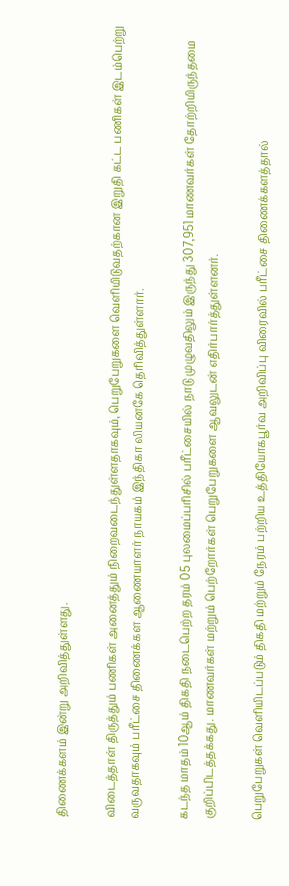திணைக்களம் இன்று அறிவித்துள்ளது.

விடைத்தாள் திருத்தும் பணிகள் அனைத்தும் நிறைவடைந்துள்ளதாகவும், பெறுபேறுகளை வௌியிடுவதற்கான இறுதி கட்ட பணிகள் இடம்பெற்று வருவதாகவும் பரீட்சை திணைக்கள ஆணையாளர் நாயகம் இந்திகா லியனகே தெரிவித்துள்ளார்.

கடந்த மாதம் 10ஆம் திகதி நடைபெற்ற தரம் 05 புலமைப்பரிசில் பரீட்சையில் நாடு முழுவதிலும் இருந்து 307,951 மாணவர்கள் தோற்றியிருந்தமை குறிப்பிடத்தக்கது. மாணவர்கள் மற்றும் பெற்றோர்கள் பெறுபேறுகளை ஆவலுடன் எதிர்பார்த்துள்ளனர்.

பெறுபேறுகள் வௌியிடப்படும் திகதி மற்றும் நேரம் பற்றிய உத்தியோகபூர்வ அறிவிப்பு விரைவில் பரீட்சை திணைக்களத்தால்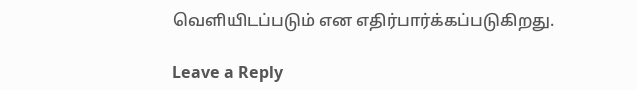வௌியிடப்படும் என எதிர்பார்க்கப்படுகிறது.

Leave a Reply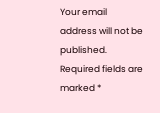Your email address will not be published. Required fields are marked *